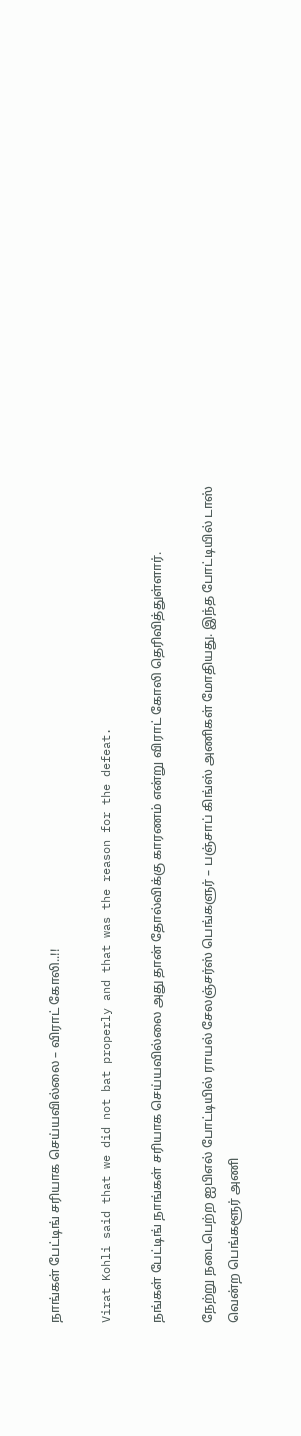நாங்கள் பேட்டிங் சரியாக செய்யவில்லை – விராட் கோலி..!!

Virat Kohli said that we did not bat properly and that was the reason for the defeat.

நங்கள் பேட்டிங் நாங்கள் சரியாக செய்யவில்லை அது தான் தோல்விக்கு காரணம் என்று விராட் கோலி தெரிவித்துள்ளார்.

நேற்று நடைபெற்ற ஐபிஎல் போட்டியில் ராயல் சேலஞ்சர்ஸ் பெங்களுர் – பஞ்சாப் கிங்ஸ் அணிகள் மோதியது. இந்த போட்டியில் டாஸ் வென்ற பெங்களூர் அணி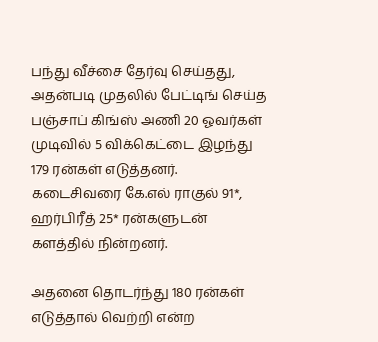பந்து வீச்சை தேர்வு செய்தது, அதன்படி முதலில் பேட்டிங் செய்த பஞ்சாப் கிங்ஸ் அணி 20 ஓவர்கள் முடிவில் 5 விக்கெட்டை இழந்து 179 ரன்கள் எடுத்தனர். கடைசிவரை கே.எல் ராகுல் 91*, ஹர்பிரீத் 25* ரன்களுடன் களத்தில் நின்றனர்.

அதனை தொடர்ந்து 180 ரன்கள் எடுத்தால் வெற்றி என்ற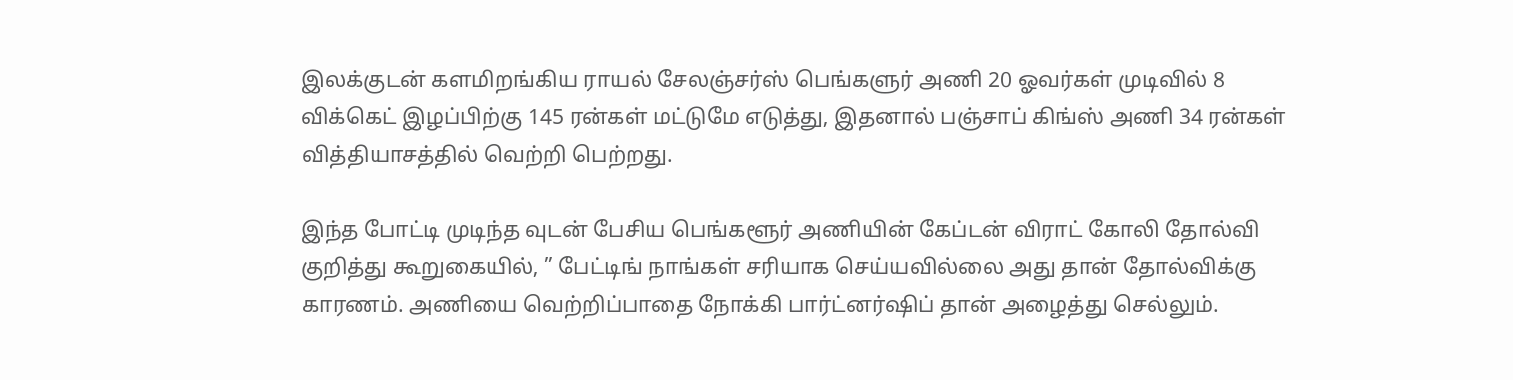இலக்குடன் களமிறங்கிய ராயல் சேலஞ்சர்ஸ் பெங்களுர் அணி 20 ஓவர்கள் முடிவில் 8 விக்கெட் இழப்பிற்கு 145 ரன்கள் மட்டுமே எடுத்து, இதனால் பஞ்சாப் கிங்ஸ் அணி 34 ரன்கள் வித்தியாசத்தில் வெற்றி பெற்றது.

இந்த போட்டி முடிந்த வுடன் பேசிய பெங்களூர் அணியின் கேப்டன் விராட் கோலி தோல்வி குறித்து கூறுகையில், ” பேட்டிங் நாங்கள் சரியாக செய்யவில்லை அது தான் தோல்விக்கு காரணம். அணியை வெற்றிப்பாதை நோக்கி பார்ட்னர்ஷிப் தான் அழைத்து செல்லும்.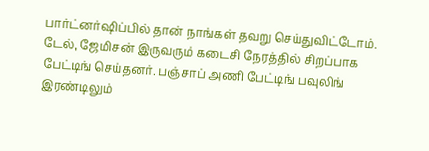பார்ட்னர்ஷிப்பில் தான் நாங்கள் தவறு செய்துவிட்டோம். டேல், ஜேமிசன் இருவரும் கடைசி நேரத்தில் சிறப்பாக பேட்டிங் செய்தனர். பஞ்சாப் அணி பேட்டிங் பவுலிங் இரண்டிலும்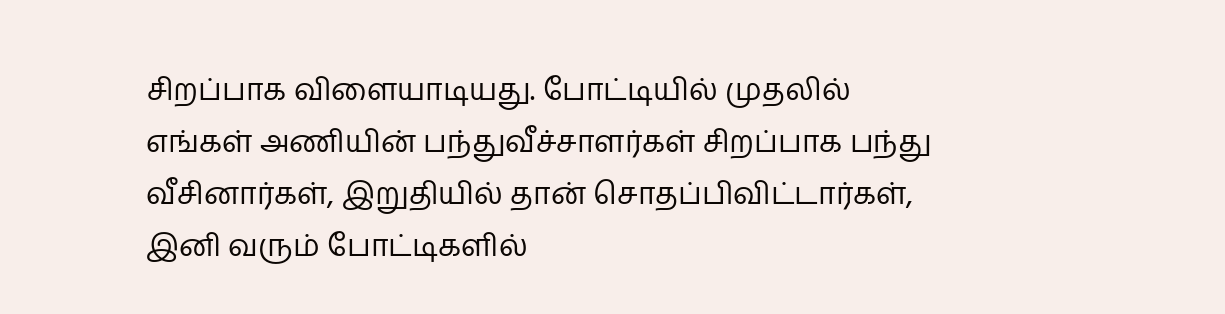சிறப்பாக விளையாடியது. போட்டியில் முதலில் எங்கள் அணியின் பந்துவீச்சாளர்கள் சிறப்பாக பந்து வீசினார்கள், இறுதியில் தான் சொதப்பிவிட்டார்கள், இனி வரும் போட்டிகளில்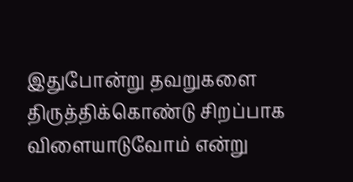இதுபோன்று தவறுகளை திருத்திக்கொண்டு சிறப்பாக விளையாடுவோம் என்று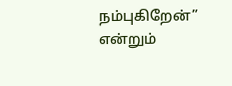நம்புகிறேன்” என்றும்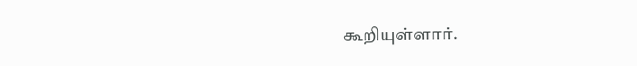கூறியுள்ளார்.